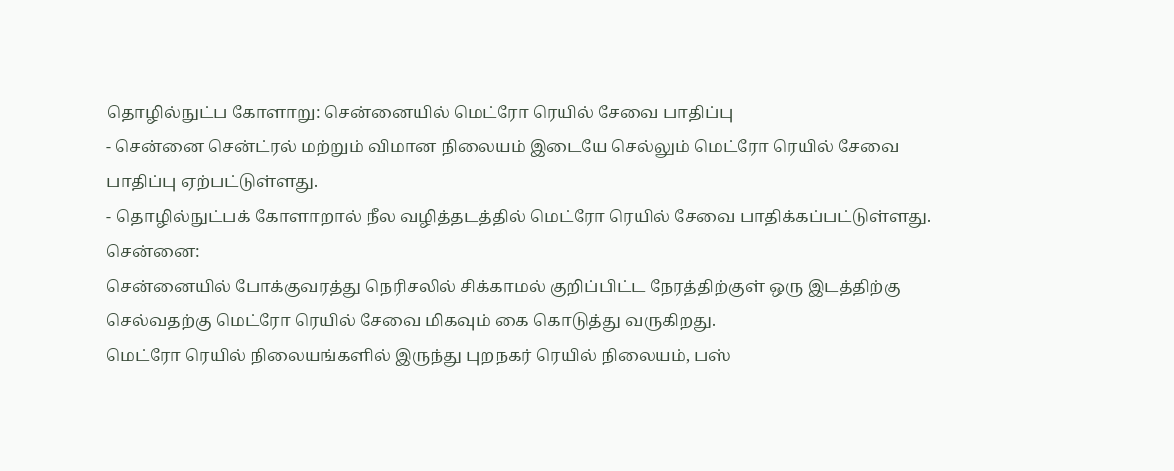தொழில்நுட்ப கோளாறு: சென்னையில் மெட்ரோ ரெயில் சேவை பாதிப்பு
- சென்னை சென்ட்ரல் மற்றும் விமான நிலையம் இடையே செல்லும் மெட்ரோ ரெயில் சேவை பாதிப்பு ஏற்பட்டுள்ளது.
- தொழில்நுட்பக் கோளாறால் நீல வழித்தடத்தில் மெட்ரோ ரெயில் சேவை பாதிக்கப்பட்டுள்ளது.
சென்னை:
சென்னையில் போக்குவரத்து நெரிசலில் சிக்காமல் குறிப்பிட்ட நேரத்திற்குள் ஒரு இடத்திற்கு செல்வதற்கு மெட்ரோ ரெயில் சேவை மிகவும் கை கொடுத்து வருகிறது.
மெட்ரோ ரெயில் நிலையங்களில் இருந்து புறநகர் ரெயில் நிலையம், பஸ்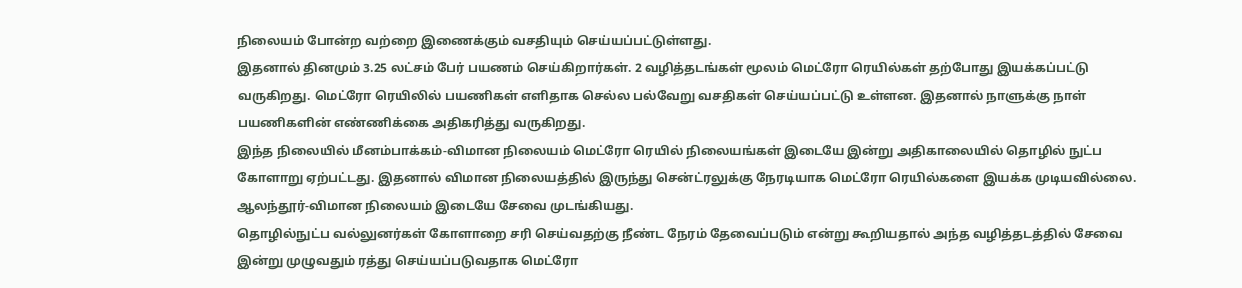நிலையம் போன்ற வற்றை இணைக்கும் வசதியும் செய்யப்பட்டுள்ளது.
இதனால் தினமும் 3.25 லட்சம் பேர் பயணம் செய்கிறார்கள். 2 வழித்தடங்கள் மூலம் மெட்ரோ ரெயில்கள் தற்போது இயக்கப்பட்டு வருகிறது. மெட்ரோ ரெயிலில் பயணிகள் எளிதாக செல்ல பல்வேறு வசதிகள் செய்யப்பட்டு உள்ளன. இதனால் நாளுக்கு நாள் பயணிகளின் எண்ணிக்கை அதிகரித்து வருகிறது.
இந்த நிலையில் மீனம்பாக்கம்-விமான நிலையம் மெட்ரோ ரெயில் நிலையங்கள் இடையே இன்று அதிகாலையில் தொழில் நுட்ப கோளாறு ஏற்பட்டது. இதனால் விமான நிலையத்தில் இருந்து சென்ட்ரலுக்கு நேரடியாக மெட்ரோ ரெயில்களை இயக்க முடியவில்லை. ஆலந்தூர்-விமான நிலையம் இடையே சேவை முடங்கியது.
தொழில்நுட்ப வல்லுனர்கள் கோளாறை சரி செய்வதற்கு நீண்ட நேரம் தேவைப்படும் என்று கூறியதால் அந்த வழித்தடத்தில் சேவை இன்று முழுவதும் ரத்து செய்யப்படுவதாக மெட்ரோ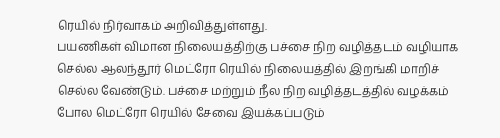ரெயில் நிர்வாகம் அறிவித்துள்ளது.
பயணிகள் விமான நிலையத்திற்கு பச்சை நிற வழித்தடம் வழியாக செல்ல ஆலந்தூர் மெட்ரோ ரெயில் நிலையத்தில் இறங்கி மாறிச் செல்ல வேண்டும். பச்சை மற்றும் நீல நிற வழித்தடத்தில் வழக்கம் போல மெட்ரோ ரெயில் சேவை இயக்கப்படும்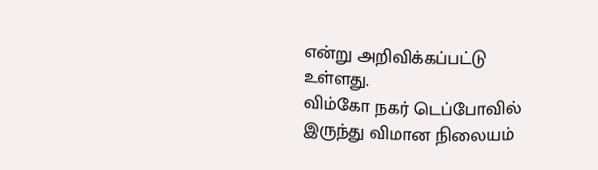என்று அறிவிக்கப்பட்டு உள்ளது.
விம்கோ நகர் டெப்போவில் இருந்து விமான நிலையம்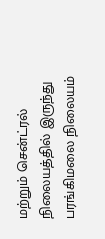மற்றும் சென்ட்ரல் நிலையத்தில் இருந்து பரங்கிமலை நிலையம்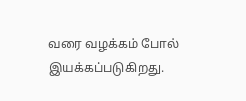வரை வழக்கம் போல் இயக்கப்படுகிறது.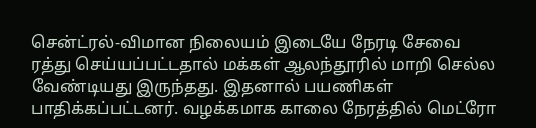சென்ட்ரல்-விமான நிலையம் இடையே நேரடி சேவை ரத்து செய்யப்பட்டதால் மக்கள் ஆலந்தூரில் மாறி செல்ல வேண்டியது இருந்தது. இதனால் பயணிகள் பாதிக்கப்பட்டனர். வழக்கமாக காலை நேரத்தில் மெட்ரோ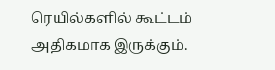ரெயில்களில் கூட்டம் அதிகமாக இருக்கும்.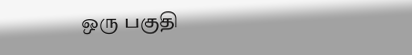ஒரு பகுதி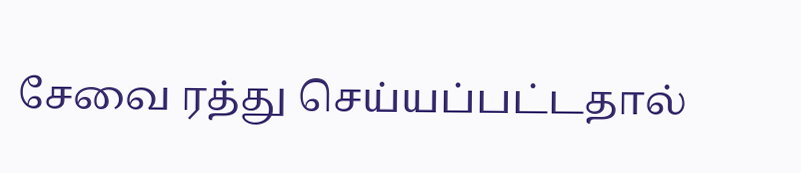சேவை ரத்து செய்யப்பட்டதால்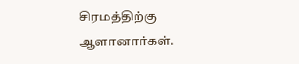சிரமத்திற்கு ஆளானார்கள்.